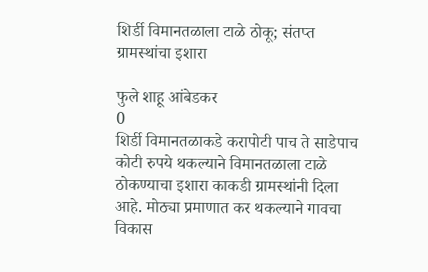शिर्डी विमानतळाला टाळे ठोकू; संतप्त ग्रामस्थांचा इशारा

फुले शाहू आंबेडकर
0
शिर्डी विमानतळाकडे करापोटी पाच ते साडेपाच कोटी रुपये थकल्याने विमानतळाला टाळे ठोकण्याचा इशारा काकडी ग्रामस्थांनी दिला आहे. मोठ्या प्रमाणात कर थकल्याने गावचा विकास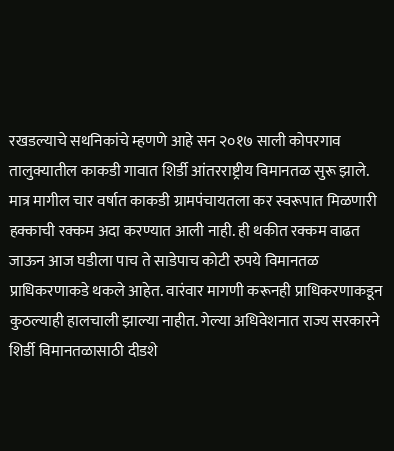रखडल्याचे सथनिकांचे म्हणणे आहे सन २०१७ साली कोपरगाव तालुक्यातील काकडी गावात शिर्डी आंतरराष्ट्रीय विमानतळ सुरू झाले. मात्र मागील चार वर्षात काकडी ग्रामपंचायतला कर स्वरूपात मिळणारी हक्काची रक्कम अदा करण्यात आली नाही. ही थकीत रक्कम वाढत जाऊन आज घडीला पाच ते साडेपाच कोटी रुपये विमानतळ प्राधिकरणाकडे थकले आहेत. वारंवार मागणी करूनही प्राधिकरणाकडून कुठल्याही हालचाली झाल्या नाहीत. गेल्या अधिवेशनात राज्य सरकारने शिर्डी विमानतळासाठी दीडशे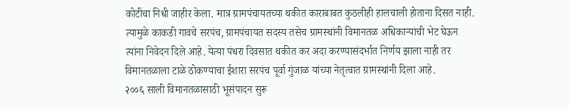कोटींचा निधी जाहीर केला. मात्र ग्रामपंचायतच्या थकीत काराबाबत कुठलीही हालचाली होताना दिसत नाही. त्यामुळे काकडी गावचे सरपंच, ग्रामपंचायत सदस्य तसेच ग्रामस्थांनी विमानतळ अधिकाऱ्यांची भेट घेऊन त्यांना निवेदन दिले आहे. येत्या पंधरा दिवसात थकीत कर अदा करण्यासंदर्भात निर्णय झाला नाही तर विमानतळाला टाळे ठोकण्याचा ईशारा सरपंच पूर्वा गुंजाळ यांच्या नेतृत्वात ग्रामस्थांनी दिला आहे.
२००६ साली विमानतळासाठी भूसंपादन सुरू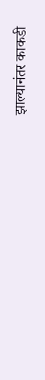झाल्यानंतर काकडी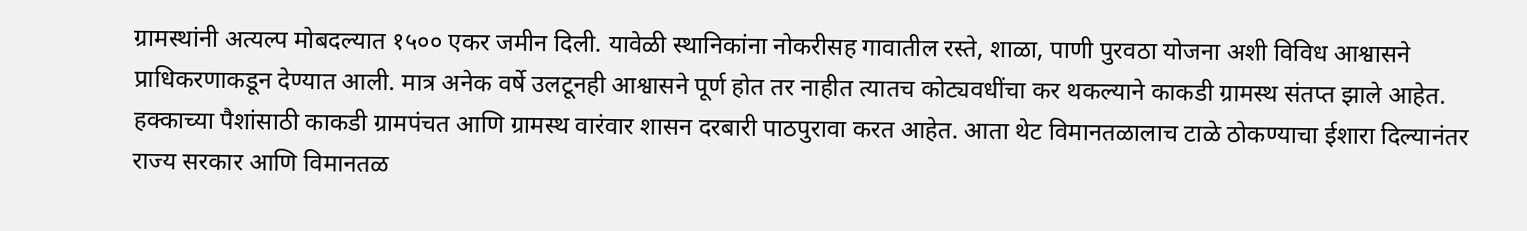ग्रामस्थांनी अत्यल्प मोबदल्यात १५०० एकर जमीन दिली. यावेळी स्थानिकांना नोकरीसह गावातील रस्ते, शाळा, पाणी पुरवठा योजना अशी विविध आश्वासने प्राधिकरणाकडून देण्यात आली. मात्र अनेक वर्षे उलटूनही आश्वासने पूर्ण होत तर नाहीत त्यातच कोट्यवधींचा कर थकल्याने काकडी ग्रामस्थ संतप्त झाले आहेत.
हक्काच्या पैशांसाठी काकडी ग्रामपंचत आणि ग्रामस्थ वारंवार शासन दरबारी पाठपुरावा करत आहेत. आता थेट विमानतळालाच टाळे ठोकण्याचा ईशारा दिल्यानंतर राज्य सरकार आणि विमानतळ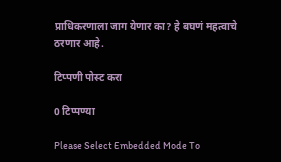प्राधिकरणाला जाग येणार का? हे बघणं महत्वाचे ठरणार आहे.

टिप्पणी पोस्ट करा

0 टिप्पण्या

Please Select Embedded Mode To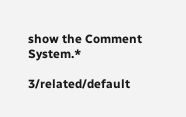show the Comment System.*

3/related/default